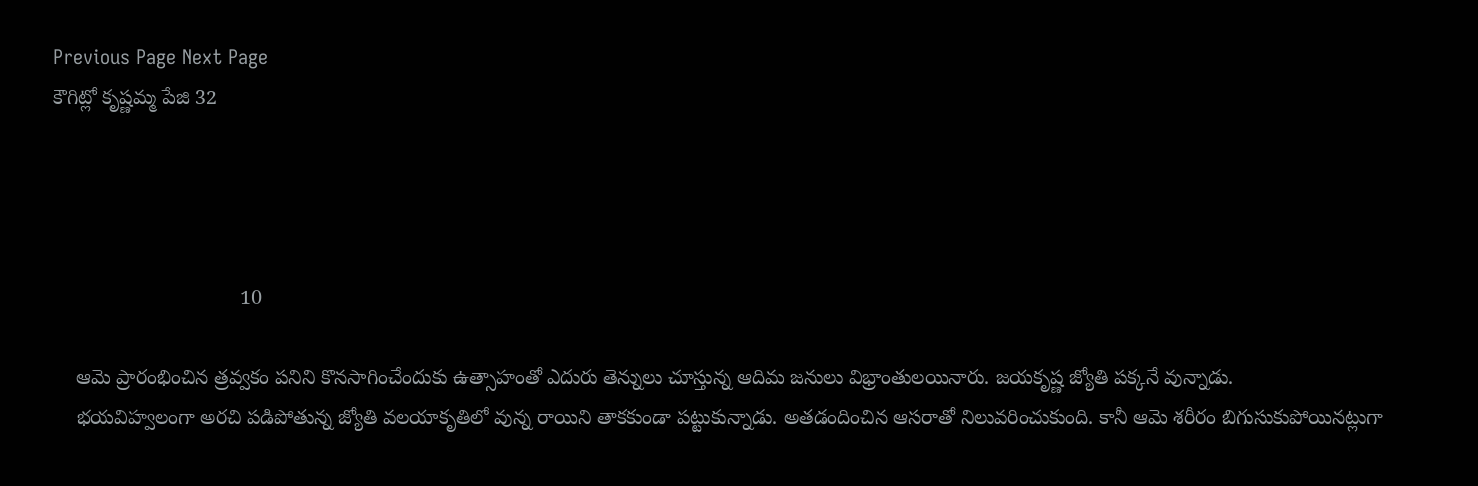Previous Page Next Page
కౌగిట్లో కృష్ణమ్మ పేజి 32




                                 10

    ఆమె ప్రారంభించిన త్రవ్వకం పనిని కొనసాగించేందుకు ఉత్సాహంతో ఎదురు తెన్నులు చూస్తున్న ఆదిమ జనులు విభ్రాంతులయినారు. జయకృష్ణ జ్యోతి పక్కనే వున్నాడు.
    భయవిహ్వలంగా అరచి పడిపోతున్న జ్యోతి వలయాకృతిలో వున్న రాయిని తాకకుండా పట్టుకున్నాడు. అతడందించిన ఆసరాతో నిలువరించుకుంది. కానీ ఆమె శరీరం బిగుసుకుపోయినట్లుగా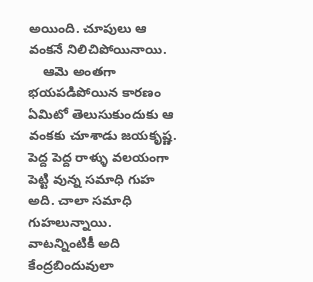అయింది. చూపులు ఆ వంకనే నిలిచిపోయినాయి.
    ఆమె అంతగా భయపడిపోయిన కారణం ఏమిటో తెలుసుకుందుకు ఆ వంకకు చూశాడు జయకృష్ణ. పెద్ద పెద్ద రాళ్ళు వలయంగా పెట్టి వున్న సమాధి గుహ అది. చాలా సమాధి గుహలున్నాయి. వాటన్నింటికీ అది కేంద్రబిందువులా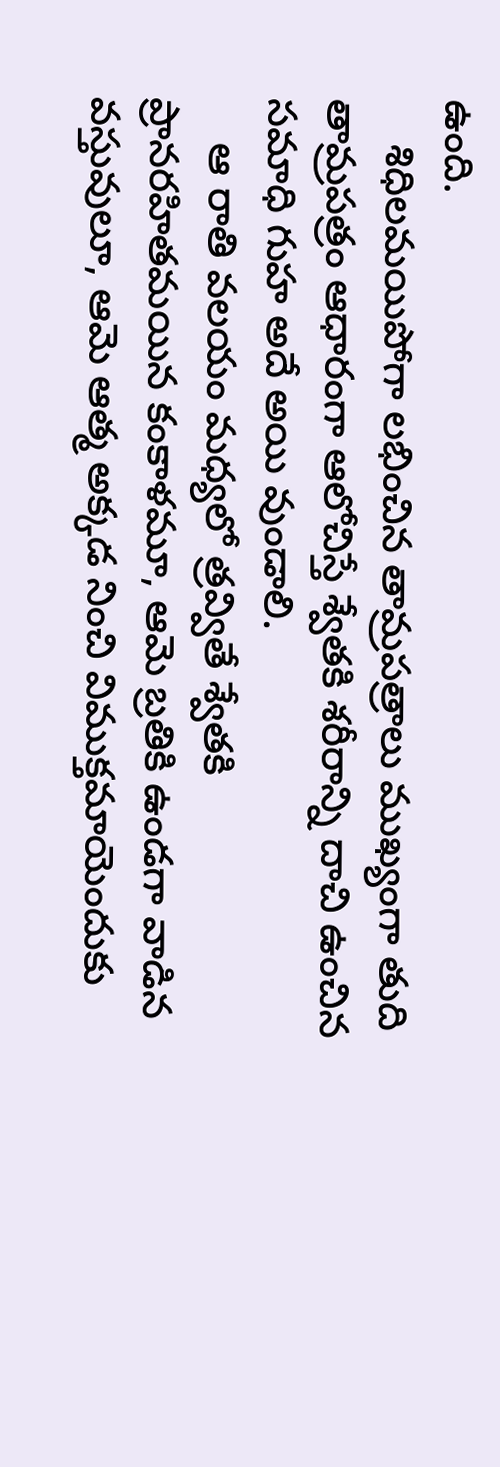ఉంది.
    శిధిలమయిపోగా లభించిన తామ్రపత్రాలు ముఖ్యంగా తుది తామ్రపత్రం ఆధారంగా ఆలోచిస్తే శ్వేతకి శరీరాన్ని దాచి ఉంచిన సమాధి గుహ అదే అయి వుండాలి.
    ఆ రాతి వలయం మధ్యలో త్రవ్వితే శ్వేతకి ప్రానరహితమయిన కంకాళమూ, ఆమె బ్రతికి ఉండగా వాడిన వస్తువులూ, ఆమె ఆత్మ అక్కడ నించి విముక్తమాయెందుకు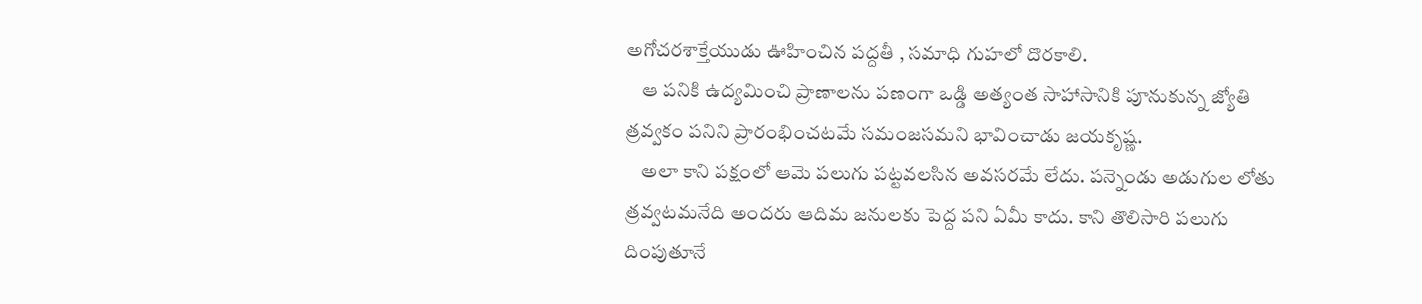అగోచరశాక్తేయుడు ఊహించిన పద్దతీ , సమాధి గుహలో దొరకాలి.
    ఆ పనికి ఉద్యమించి ప్రాణాలను పణంగా ఒడ్డి అత్యంత సాహాసానికి పూనుకున్న జ్యోతి త్రవ్వకం పనిని ప్రారంభించటమే సమంజసమని భావించాడు జయకృష్ణ.
    అలా కాని పక్షంలో ఆమె పలుగు పట్టవలసిన అవసరమే లేదు. పన్నెండు అడుగుల లోతు త్రవ్వటమనేది అందరు ఆదిమ జనులకు పెద్ద పని ఏమీ కాదు. కాని తొలిసారి పలుగు దింపుతూనే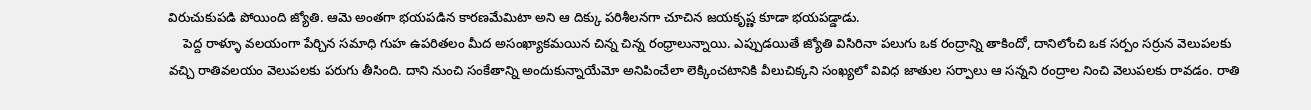విరుచుకుపడి పోయింది జ్యోతి. ఆమె అంతగా భయపడిన కారణమేమిటా అని ఆ దిక్కు పరిశీలనగా చూచిన జయకృష్ణ కూడా భయపడ్డాడు.
    పెద్ద రాళ్ళూ వలయంగా పేర్చిన సమాధి గుహ ఉపరితలం మీద అసంఖ్యాకమయిన చిన్న చిన్న రంధ్రాలున్నాయి. ఎప్పుడయితే జ్యోతి విసిరినా పలుగు ఒక రంద్రాన్ని తాకిందో, దానిలోంచి ఒక సర్పం సర్రున వెలుపలకు వచ్చి రాతివలయం వెలుపలకు పరుగు తీసింది. దాని నుంచి సంకేతాన్ని అందుకున్నాయేమో అనిపించేలా లెక్కించటానికి వీలుచిక్కని సంఖ్యలో వివిధ జాతుల సర్పాలు ఆ సన్నని రంద్రాల నించి వెలుపలకు రావడం. రాతి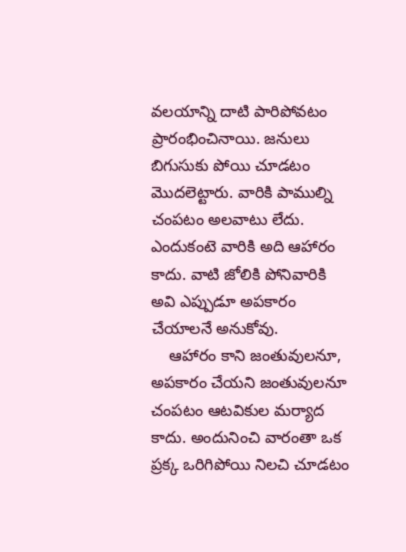వలయాన్ని దాటి పారిపోవటం ప్రారంభించినాయి. జనులు బిగుసుకు పోయి చూడటం మొదలెట్టారు. వారికి పాముల్ని చంపటం అలవాటు లేదు. ఎందుకంటె వారికి అది ఆహారం కాదు. వాటి జోలికి పోనివారికి అవి ఎప్పుడూ అపకారం చేయాలనే అనుకోవు.
    ఆహారం కాని జంతువులనూ, అపకారం చేయని జంతువులనూ చంపటం ఆటవికుల మర్యాద కాదు. అందునించి వారంతా ఒక ప్రక్క ఒరిగిపోయి నిలచి చూడటం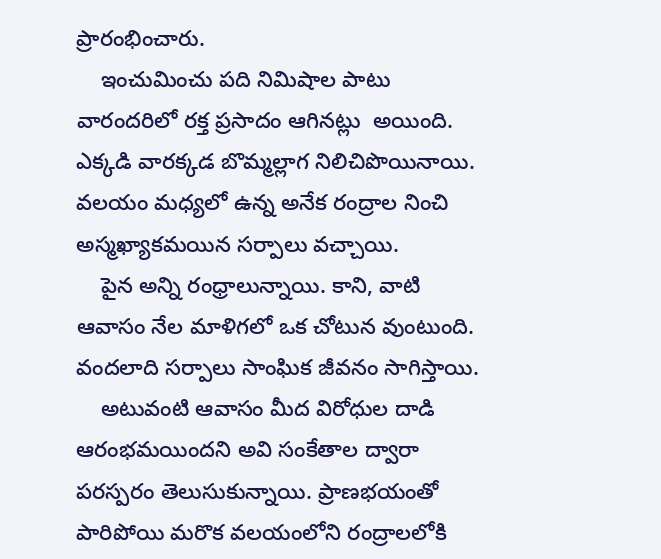ప్రారంభించారు.
    ఇంచుమించు పది నిమిషాల పాటు వారందరిలో రక్త ప్రసాదం ఆగినట్లు  అయింది. ఎక్కడి వారక్కడ బొమ్మల్లాగ నిలిచిపొయినాయి. వలయం మధ్యలో ఉన్న అనేక రంద్రాల నించి అస్మఖ్యాకమయిన సర్పాలు వచ్చాయి.
    పైన అన్ని రంధ్రాలున్నాయి. కాని, వాటి ఆవాసం నేల మాళిగలో ఒక చోటున వుంటుంది. వందలాది సర్పాలు సాంఘిక జీవనం సాగిస్తాయి.
    అటువంటి ఆవాసం మీద విరోధుల దాడి ఆరంభమయిందని అవి సంకేతాల ద్వారా పరస్పరం తెలుసుకున్నాయి. ప్రాణభయంతో పారిపోయి మరొక వలయంలోని రంద్రాలలోకి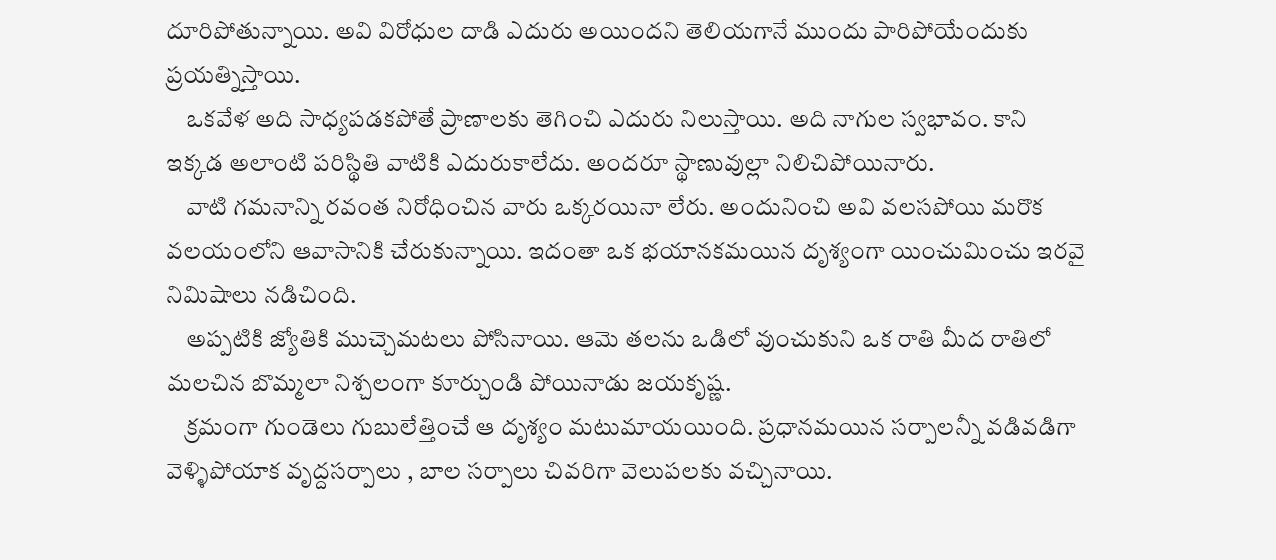దూరిపోతున్నాయి. అవి విరోధుల దాడి ఎదురు అయిందని తెలియగానే ముందు పారిపోయేందుకు ప్రయత్నిస్తాయి.
    ఒకవేళ అది సాధ్యపడకపోతే ప్రాణాలకు తెగించి ఎదురు నిలుస్తాయి. అది నాగుల స్వభావం. కాని ఇక్కడ అలాంటి పరిస్థితి వాటికి ఎదురుకాలేదు. అందరూ స్థాణువుల్లా నిలిచిపోయినారు.
    వాటి గమనాన్ని రవంత నిరోధించిన వారు ఒక్కరయినా లేరు. అందునించి అవి వలసపోయి మరొక వలయంలోని ఆవాసానికి చేరుకున్నాయి. ఇదంతా ఒక భయానకమయిన దృశ్యంగా యించుమించు ఇరవై నిమిషాలు నడిచింది.
    అప్పటికి జ్యోతికి ముచ్చెమటలు పోసినాయి. ఆమె తలను ఒడిలో వుంచుకుని ఒక రాతి మీద రాతిలో మలచిన బొమ్మలా నిశ్చలంగా కూర్చుండి పోయినాడు జయకృష్ణ.
    క్రమంగా గుండెలు గుబులేత్తించే ఆ దృశ్యం మటుమాయయింది. ప్రధానమయిన సర్పాలన్నీ వడివడిగా వెళ్ళిపోయాక వృద్దసర్పాలు , బాల సర్పాలు చివరిగా వెలుపలకు వచ్చినాయి.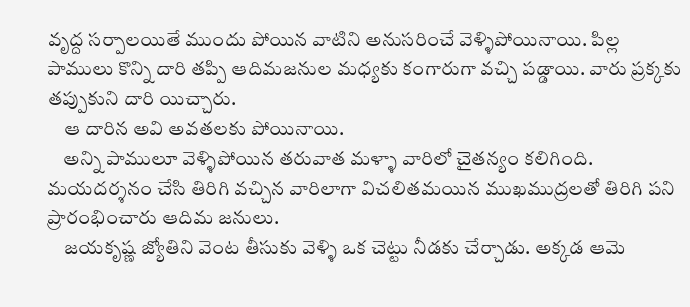వృద్ద సర్పాలయితే ముందు పోయిన వాటిని అనుసరించే వెళ్ళిపోయినాయి. పిల్ల పాములు కొన్ని దారి తప్పి ఆదిమజనుల మధ్యకు కంగారుగా వచ్చి పడ్డాయి. వారు ప్రక్కకు తప్పుకుని దారి యిచ్చారు.
    ఆ దారిన అవి అవతలకు పోయినాయి.
    అన్ని పాములూ వెళ్ళిపోయిన తరువాత మళ్ళా వారిలో చైతన్యం కలిగింది. మయదర్శనం చేసి తిరిగి వచ్చిన వారిలాగా విచలితమయిన ముఖముద్రలతో తిరిగి పని ప్రారంభించారు ఆదిమ జనులు.
    జయకృష్ణ జ్యోతిని వెంట తీసుకు వెళ్ళి ఒక చెట్టు నీడకు చేర్చాడు. అక్కడ ఆమె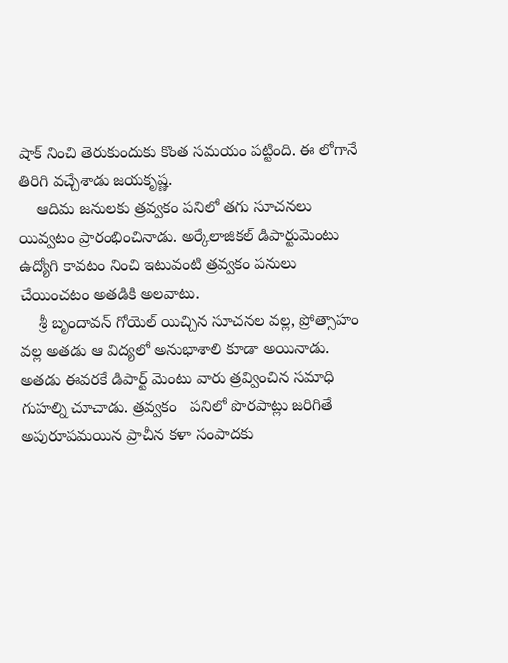షాక్ నించి తెరుకుందుకు కొంత సమయం పట్టింది. ఈ లోగానే తిరిగి వచ్చేశాడు జయకృష్ణ.
    ఆదిమ జనులకు త్రవ్వకం పనిలో తగు సూచనలు యివ్వటం ప్రారంభించినాడు. అర్కేలాజికల్ డిపార్టుమెంటు ఉద్యోగి కావటం నించి ఇటువంటి త్రవ్వకం పనులు చేయించటం అతడికి అలవాటు.
    శ్రీ బృందావన్ గోయెల్ యిచ్చిన సూచనల వల్ల, ప్రోత్సాహం వల్ల అతడు ఆ విద్యలో అనుభాశాలి కూడా అయినాడు. అతడు ఈవరకే డిపార్ట్ మెంటు వారు త్రవ్వించిన సమాధి గుహల్ని చూచాడు. త్రవ్వకం   పనిలో పొరపాట్లు జరిగితే అపురూపమయిన ప్రాచీన కళా సంపాదకు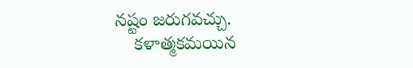నష్టం జరుగవచ్చు.
    కళాత్మకమయిన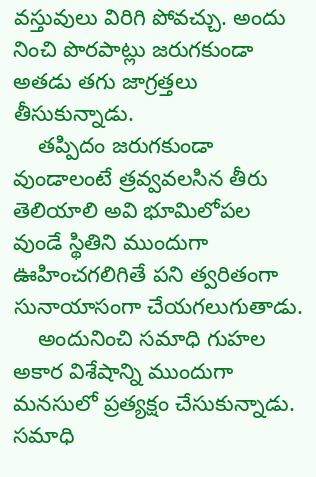వస్తువులు విరిగి పోవచ్చు. అందు నించి పొరపాట్లు జరుగకుండా అతడు తగు జాగ్రత్తలు తీసుకున్నాడు.
    తప్పిదం జరుగకుండా వుండాలంటే త్రవ్వవలసిన తీరు తెలియాలి అవి భూమిలోపల వుండే స్థితిని ముందుగా ఊహించగలిగితే పని త్వరితంగా సునాయాసంగా చేయగలుగుతాడు.
    అందునించి సమాధి గుహల అకార విశేషాన్ని ముందుగా మనసులో ప్రత్యక్షం చేసుకున్నాడు. సమాధి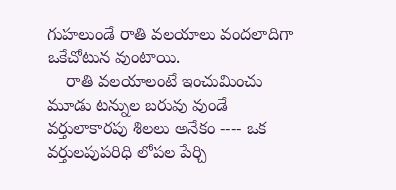గుహలుండే రాతి వలయాలు వందలాదిగా ఒకేచోటున వుంటాయి.
    రాతి వలయాలంటే ఇంచుమించు మూడు టన్నుల బరువు వుండే వర్తులాకారపు శిలలు అనేకం ---- ఒక వర్తులపుపరిధి లోపల పేర్చి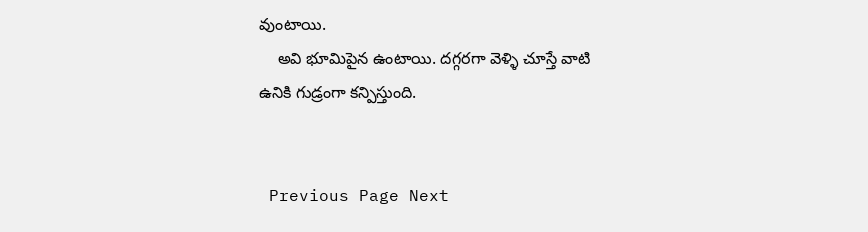వుంటాయి.
    అవి భూమిపైన ఉంటాయి. దగ్గరగా వెళ్ళి చూస్తే వాటి ఉనికి గుడ్రంగా కన్పిస్తుంది.


 Previous Page Next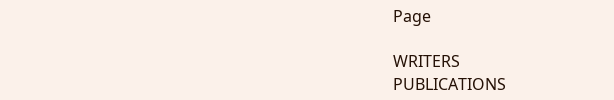Page

WRITERS
PUBLICATIONS